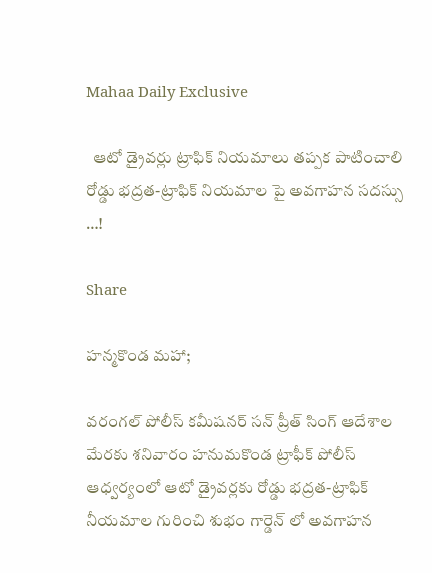Mahaa Daily Exclusive

  ఆటో డ్రైవర్లు ట్రాఫిక్ నియమాలు తప్పక పాటించాలి రోడ్డు భద్రత-ట్రాఫిక్ నియమాల పై అవగాహన సదస్సు …!

Share

హన్మకొండ మహా;

వరంగల్ పోలీస్ కమీషనర్ సన్ ప్రీత్ సింగ్ ఆదేశాల మేరకు శనివారం హనుమకొండ ట్రాఫీక్ పోలీస్ ఆధ్వర్యంలో ఆటో డ్రైవర్లకు రోడ్డు భద్రత-ట్రాఫిక్ నీయమాల గురించి శుభం గార్డెన్ లో అవగాహన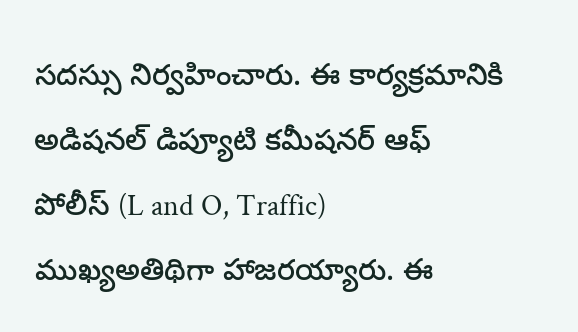సదస్సు నిర్వహించారు‌. ఈ కార్యక్రమానికి అడిషనల్ డిప్యూటి కమీషనర్ ఆఫ్ పోలీస్ (L and O, Traffic) ముఖ్యఅతిథిగా హాజరయ్యారు. ఈ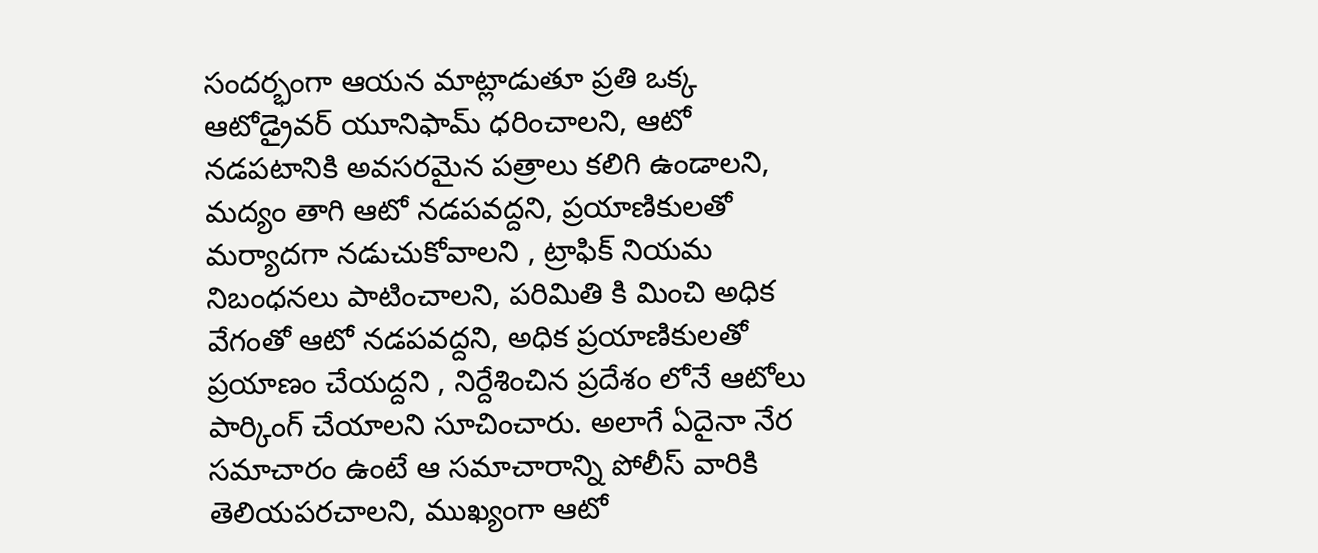సందర్భంగా ఆయన మాట్లాడుతూ ప్రతి ఒక్క ఆటోడ్రైవర్ యూనిఫామ్ ధరించాలని, ఆటో నడపటానికి అవసరమైన పత్రాలు కలిగి ఉండాలని, మద్యం తాగి ఆటో నడపవద్దని, ప్రయాణికులతో మర్యాదగా నడుచుకోవాలని , ట్రాఫిక్ నియమ నిబంధనలు పాటించాలని, పరిమితి కి మించి అధిక వేగంతో ఆటో నడపవద్దని, అధిక ప్రయాణికులతో ప్రయాణం చేయద్దని , నిర్దేశించిన ప్రదేశం లోనే ఆటోలు పార్కింగ్ చేయాలని సూచించారు. అలాగే ఏదైనా నేర సమాచారం ఉంటే ఆ సమాచారాన్ని పోలీస్ వారికి తెలియపరచాలని, ముఖ్యంగా ఆటో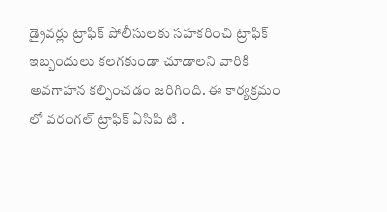డ్రైవర్లు ట్రాఫిక్ పోలీసులకు సహకరించి ట్రాఫిక్ ఇబ్బందులు కలగకుండా చూడాలని వారికి అవగాహన కల్పించడం జరిగింది. ఈ కార్యక్రమం లో వరంగల్ ట్రాఫిక్ ఏసిపి టి .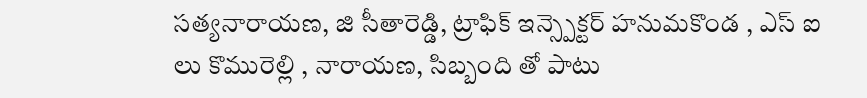సత్యనారాయణ, జి సీతారెడ్డి, ట్రాఫిక్ ఇన్స్పెక్టర్ హనుమకొండ , ఎస్ ఐ లు కొమురెల్లి , నారాయణ, సిబ్బంది తో పాటు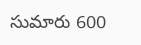సుమారు 600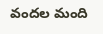వందల మంది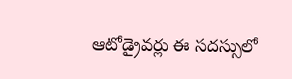ఆటోడ్రైవర్లు ఈ సదస్సులో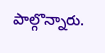పాల్గొన్నారు.